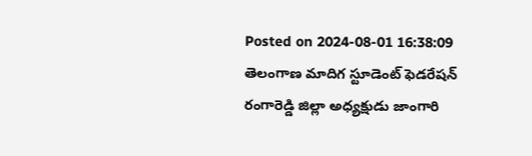Posted on 2024-08-01 16:38:09
తెలంగాణ మాదిగ స్టూడెంట్ ఫెడరేషన్ రంగారెడ్డి జిల్లా అధ్యక్షుడు జాంగారి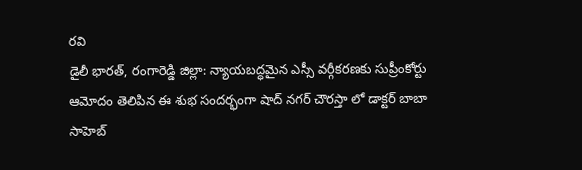రవి
డైలీ భారత్, రంగారెడ్డి జిల్లా: న్యాయబద్ధమైన ఎస్సీ వర్గీకరణకు సుప్రీంకోర్టు ఆమోదం తెలిపిన ఈ శుభ సందర్భంగా షాద్ నగర్ చౌరస్తా లో డాక్టర్ బాబా సాహెబ్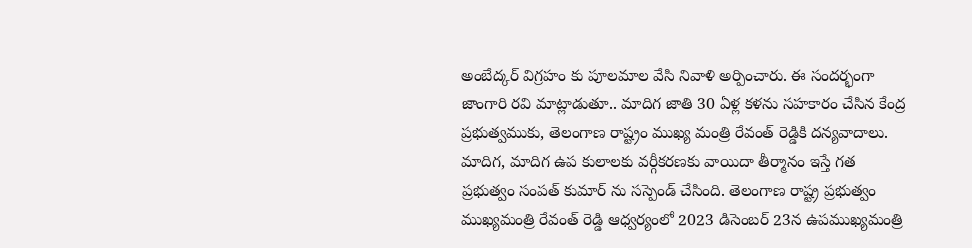అంబేద్కర్ విగ్రహం కు పూలమాల వేసి నివాళి అర్పించారు. ఈ సందర్భంగా జాంగారి రవి మాట్లాడుతూ.. మాదిగ జాతి 30 ఏళ్ల కళను సహకారం చేసిన కేంద్ర ప్రభుత్వముకు, తెలంగాణ రాష్ట్రం ముఖ్య మంత్రి రేవంత్ రెడ్డికి దన్యవాదాలు. మాదిగ, మాదిగ ఉప కులాలకు వర్గీకరణకు వాయిదా తీర్మానం ఇస్తే గత ప్రభుత్వం సంపత్ కుమార్ ను సస్పెండ్ చేసింది. తెలంగాణ రాష్ట్ర ప్రభుత్వం ముఖ్యమంత్రి రేవంత్ రెడ్డి ఆధ్వర్యంలో 2023 డిసెంబర్ 23న ఉపముఖ్యమంత్రి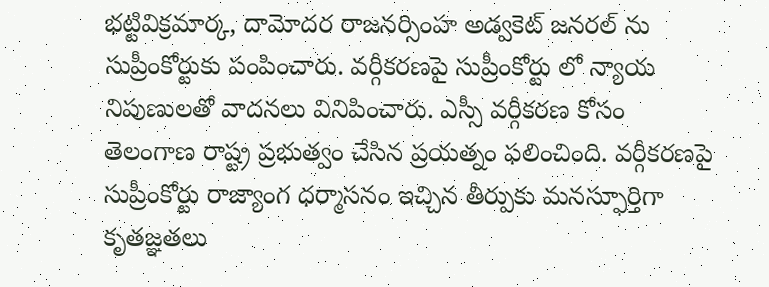భట్టివిక్రమార్క, దామోదర రాజనర్సింహ అడ్వకెట్ జనరల్ ను సుప్రీంకోర్టుకు పంపించారు. వర్గీకరణపై సుప్రీంకోర్టు లో న్యాయ నిపుణులతో వాదనలు వినిపించారు. ఎస్సీ వర్గీకరణ కోసం తెలంగాణ రాష్ట్ర ప్రభుత్వం చేసిన ప్రయత్నం ఫలించింది. వర్గీకరణపై సుప్రీంకోర్టు రాజ్యాంగ ధర్మాసనం ఇచ్చిన తీర్పుకు మనస్ఫూర్తిగా కృతజ్ఞతలు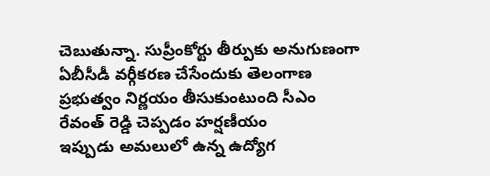చెబుతున్నా. సుప్రీంకోర్టు తీర్పుకు అనుగుణంగా ఏబీసీడీ వర్గీకరణ చేసేందుకు తెలంగాణ ప్రభుత్వం నిర్ణయం తీసుకుంటుంది సీఎం రేవంత్ రెడ్డి చెప్పడం హర్షణీయం
ఇప్పుడు అమలులో ఉన్న ఉద్యోగ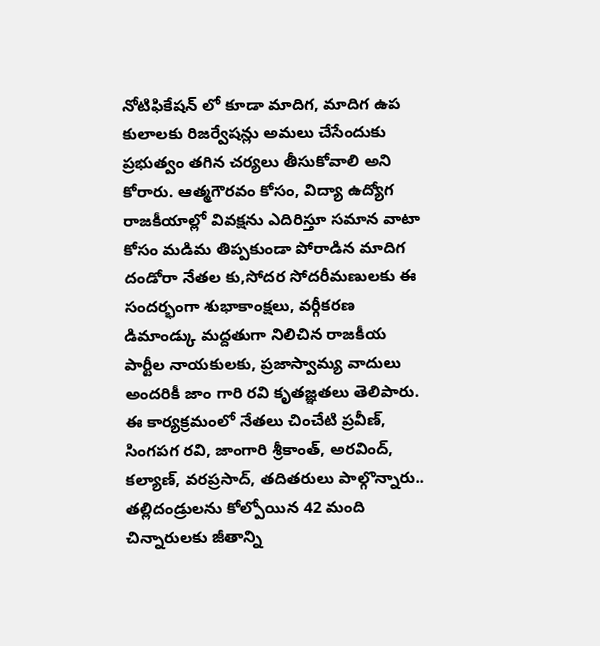నోటిఫికేషన్ లో కూడా మాదిగ, మాదిగ ఉప కులాలకు రిజర్వేషన్లు అమలు చేసేందుకు ప్రభుత్వం తగిన చర్యలు తీసుకోవాలి అని కోరారు. ఆత్మగౌరవం కోసం, విద్యా ఉద్యోగ రాజకీయాల్లో వివక్షను ఎదిరిస్తూ సమాన వాటా కోసం మడిమ తిప్పకుండా పోరాడిన మాదిగ దండోరా నేతల కు,సోదర సోదరీమణులకు ఈ సందర్భంగా శుభాకాంక్షలు, వర్గీకరణ డిమాండ్కు మద్దతుగా నిలిచిన రాజకీయ పార్టీల నాయకులకు, ప్రజాస్వామ్య వాదులు అందరికీ జాం గారి రవి కృతజ్ఞతలు తెలిపారు. ఈ కార్యక్రమంలో నేతలు చించేటి ప్రవీణ్, సింగపగ రవి, జాంగారి శ్రీకాంత్, అరవింద్, కల్యాణ్, వరప్రసాద్, తదితరులు పాల్గొన్నారు..
తల్లిదండ్రులను కోల్పోయిన 42 మంది చిన్నారులకు జీతాన్ని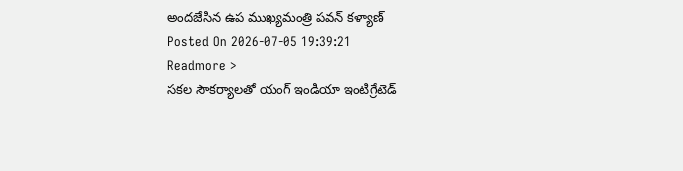అందజేసిన ఉప ముఖ్యమంత్రి పవన్ కళ్యాణ్
Posted On 2026-07-05 19:39:21
Readmore >
సకల సౌకర్యాలతో యంగ్ ఇండియా ఇంటిగ్రేటెడ్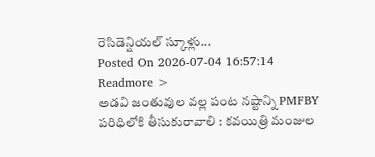రెసిడెన్షియల్ స్కూళ్లు...
Posted On 2026-07-04 16:57:14
Readmore >
అడవి జంతువుల వల్ల పంట నష్టాన్ని PMFBY పరిధిలోకి తీసుకురావాలి : కవయిత్రి మంజుల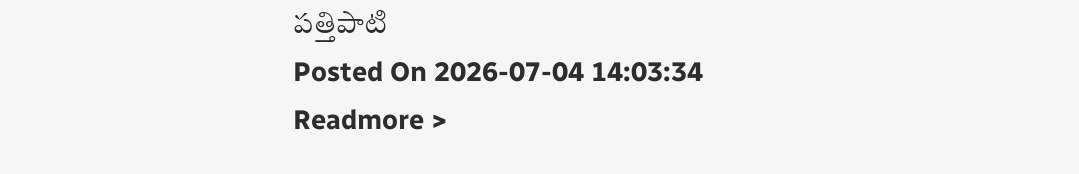పత్తిపాటి
Posted On 2026-07-04 14:03:34
Readmore >